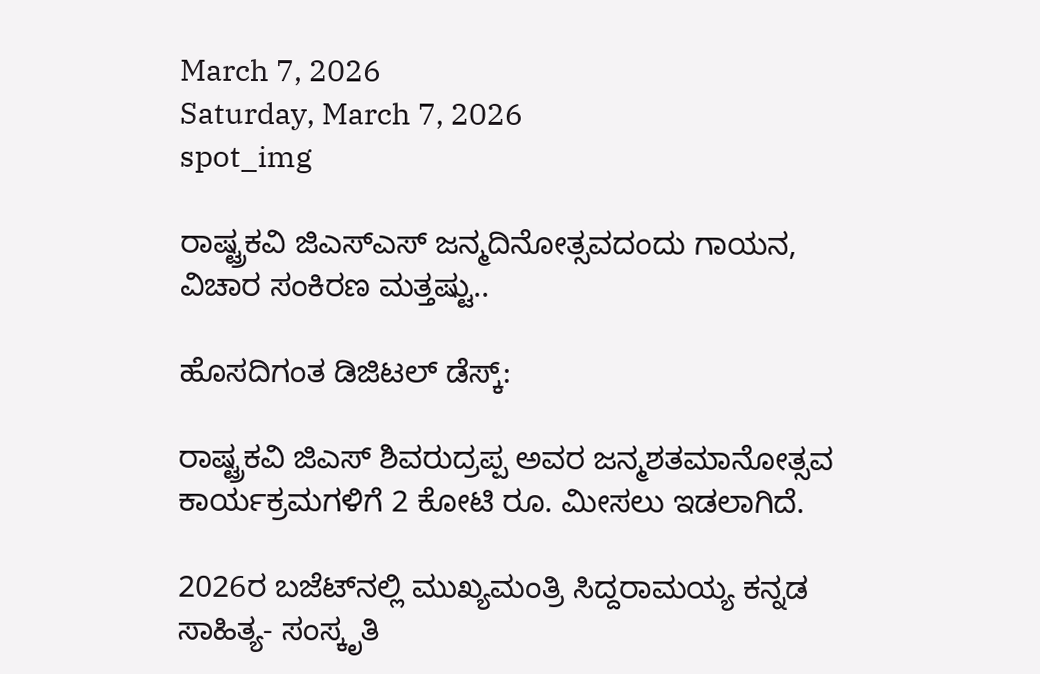March 7, 2026
Saturday, March 7, 2026
spot_img

ರಾಷ್ಟ್ರಕವಿ ಜಿಎಸ್‌ಎಸ್‌ ಜನ್ಮದಿನೋತ್ಸವದಂದು ಗಾಯನ, ವಿಚಾರ ಸಂಕಿರಣ ಮತ್ತಷ್ಟು..

ಹೊಸದಿಗಂತ ಡಿಜಿಟಲ್‌ ಡೆಸ್ಕ್‌:

ರಾಷ್ಟ್ರಕವಿ ಜಿಎಸ್‌ ಶಿವರುದ್ರಪ್ಪ ಅವರ ಜನ್ಮಶತಮಾನೋತ್ಸವ ಕಾರ್ಯಕ್ರಮಗಳಿಗೆ 2 ಕೋಟಿ ರೂ. ಮೀಸಲು ಇಡಲಾಗಿದೆ.

2026ರ ಬಜೆಟ್‌ನಲ್ಲಿ ಮುಖ್ಯಮಂತ್ರಿ ಸಿದ್ದರಾಮಯ್ಯ ಕನ್ನಡ ಸಾಹಿತ್ಯ- ಸಂಸ್ಕೃತಿ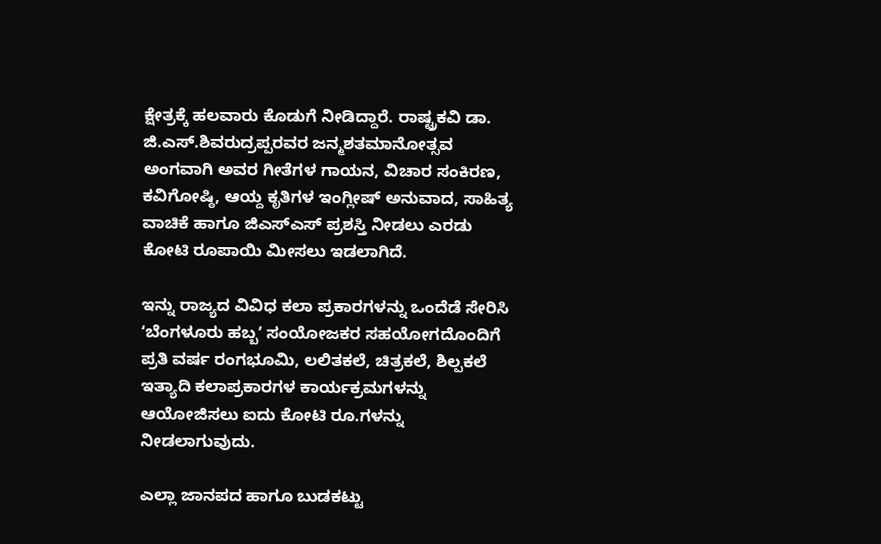ಕ್ಷೇತ್ರಕ್ಕೆ ಹಲವಾರು ಕೊಡುಗೆ ನೀಡಿದ್ದಾರೆ. ರಾಷ್ಟ್ರಕವಿ ಡಾ. ಜಿ.ಎಸ್.ಶಿವರುದ್ರಪ್ಪರವರ ಜನ್ಮಶತಮಾನೋತ್ಸವ ಅಂಗವಾಗಿ ಅವರ ಗೀತೆಗಳ ಗಾಯನ, ವಿಚಾರ ಸಂಕಿರಣ, ಕವಿಗೋಷ್ಠಿ, ಆಯ್ದ ಕೃತಿಗಳ ಇಂಗ್ಲೀಷ್‌ ಅನುವಾದ, ಸಾಹಿತ್ಯ ವಾಚಿಕೆ ಹಾಗೂ ಜಿಎಸ್ಎಸ್‌ ಪ್ರಶಸ್ತಿ ನೀಡಲು ಎರಡು ಕೋಟಿ ರೂಪಾಯಿ ಮೀಸಲು ಇಡಲಾಗಿದೆ.

ಇನ್ನು ರಾಜ್ಯದ ವಿವಿಧ ಕಲಾ ಪ್ರಕಾರಗಳನ್ನು ಒಂದೆಡೆ ಸೇರಿಸಿ ʻಬೆಂಗಳೂರು ಹಬ್ಬʼ ಸಂಯೋಜಕರ ಸಹಯೋಗದೊಂದಿಗೆ ಪ್ರತಿ ವರ್ಷ ರಂಗಭೂಮಿ, ಲಲಿತಕಲೆ, ಚಿತ್ರಕಲೆ, ಶಿಲ್ಪಕಲೆ ಇತ್ಯಾದಿ ಕಲಾಪ್ರಕಾರಗಳ ಕಾರ್ಯಕ್ರಮಗಳನ್ನು ಆಯೋಜಿಸಲು ಐದು ಕೋಟಿ ರೂ.ಗಳನ್ನು ನೀಡಲಾಗುವುದು.

ಎಲ್ಲಾ ಜಾನಪದ ಹಾಗೂ ಬುಡಕಟ್ಟು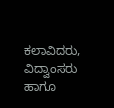ಕಲಾವಿದರು, ವಿದ್ವಾಂಸರು ಹಾಗೂ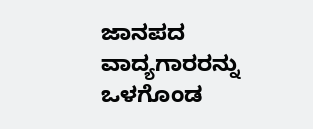ಜಾನಪದ ವಾದ್ಯಗಾರರನ್ನು ಒಳಗೊಂಡ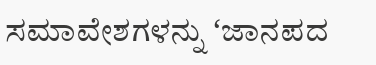ಸಮಾವೇಶಗಳನ್ನು ʻಜಾನಪದ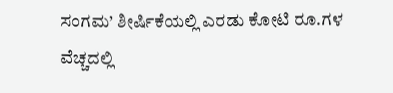ಸಂಗಮ’ ಶೀರ್ಷಿಕೆಯಲ್ಲಿ ಎರಡು ಕೋಟಿ ರೂ.ಗಳ ವೆಚ್ಚದಲ್ಲಿ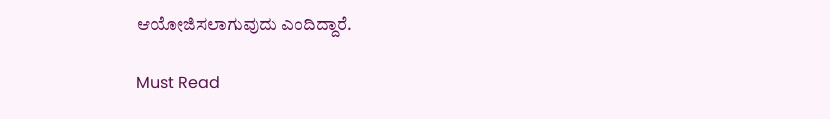ಆಯೋಜಿಸಲಾಗುವುದು ಎಂದಿದ್ದಾರೆ.

Must Read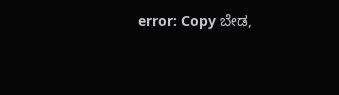error: Copy ಬೇಡ,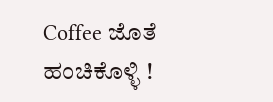Coffee ಜೊತೆ ಹಂಚಿಕೊಳ್ಳಿ !